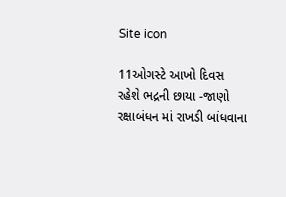Site icon

11ઓગસ્ટે આખો દિવસ રહેશે ભદ્રની છાયા -જાણો રક્ષાબંધન માં રાખડી બાંધવાના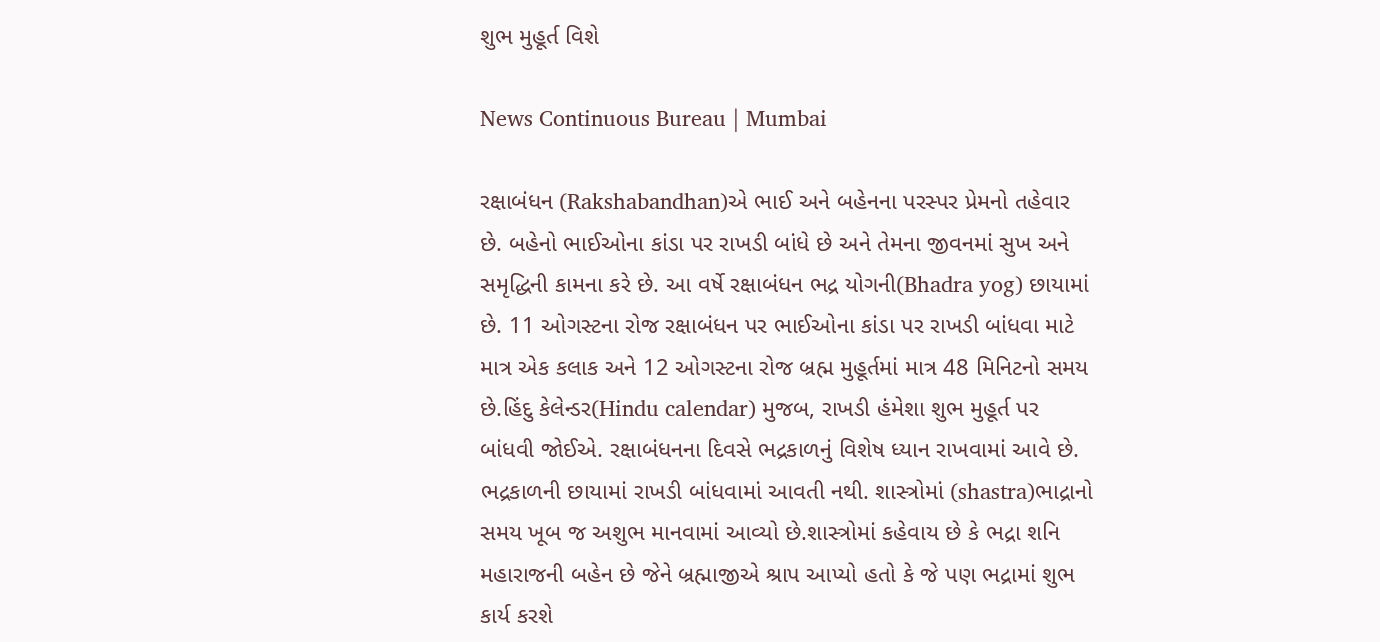શુભ મુહૂર્ત વિશે

News Continuous Bureau | Mumbai

રક્ષાબંધન (Rakshabandhan)એ ભાઈ અને બહેનના પરસ્પર પ્રેમનો તહેવાર છે. બહેનો ભાઈઓના કાંડા પર રાખડી બાંધે છે અને તેમના જીવનમાં સુખ અને સમૃદ્ધિની કામના કરે છે. આ વર્ષે રક્ષાબંધન ભદ્ર યોગની(Bhadra yog) છાયામાં છે. 11 ઓગસ્ટના રોજ રક્ષાબંધન પર ભાઈઓના કાંડા પર રાખડી બાંધવા માટે માત્ર એક કલાક અને 12 ઓગસ્ટના રોજ બ્રહ્મ મુહૂર્તમાં માત્ર 48 મિનિટનો સમય છે.હિંદુ કેલેન્ડર(Hindu calendar) મુજબ, રાખડી હંમેશા શુભ મુહૂર્ત પર બાંધવી જોઈએ. રક્ષાબંધનના દિવસે ભદ્રકાળનું વિશેષ ધ્યાન રાખવામાં આવે છે. ભદ્રકાળની છાયામાં રાખડી બાંધવામાં આવતી નથી. શાસ્ત્રોમાં (shastra)ભાદ્રાનો સમય ખૂબ જ અશુભ માનવામાં આવ્યો છે.શાસ્ત્રોમાં કહેવાય છે કે ભદ્રા શનિ મહારાજની બહેન છે જેને બ્રહ્માજીએ શ્રાપ આપ્યો હતો કે જે પણ ભદ્રામાં શુભ કાર્ય કરશે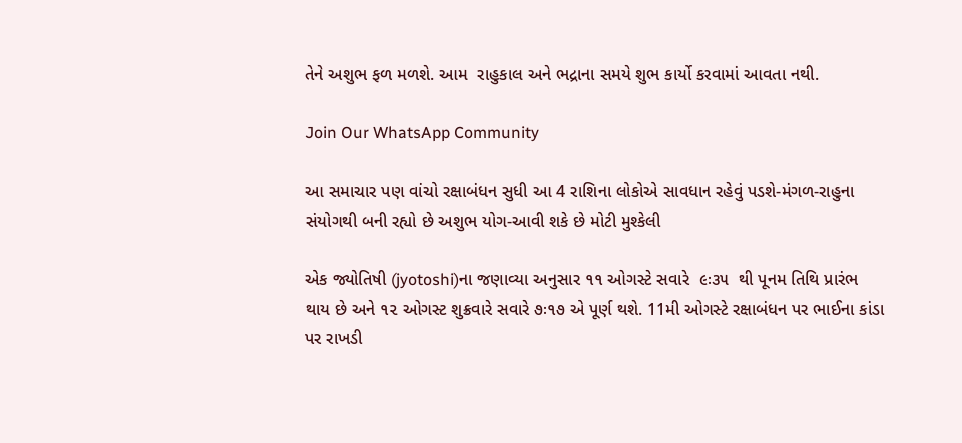તેને અશુભ ફળ મળશે. આમ  રાહુકાલ અને ભદ્રાના સમયે શુભ કાર્યો કરવામાં આવતા નથી.

Join Our WhatsApp Community

આ સમાચાર પણ વાંચો રક્ષાબંધન સુધી આ 4 રાશિના લોકોએ સાવધાન રહેવું પડશે-મંગળ-રાહુના સંયોગથી બની રહ્યો છે અશુભ યોગ-આવી શકે છે મોટી મુશ્કેલી

એક જ્યોતિષી (jyotoshi)ના જણાવ્યા અનુસાર ૧૧ ઓગસ્ટે સવારે  ૯ઃ૩૫  થી પૂનમ તિથિ પ્રારંભ થાય છે અને ૧૨ ઓગસ્ટ શુક્રવારે સવારે ૭ઃ૧૭ એ પૂર્ણ થશે. 11મી ઓગસ્ટે રક્ષાબંધન પર ભાઈના કાંડા પર રાખડી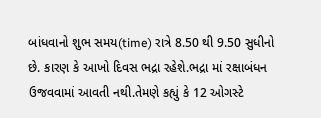બાંધવાનો શુભ સમય(time) રાત્રે 8.50 થી 9.50 સુધીનો છે. કારણ કે આખો દિવસ ભદ્રા રહેશે.ભદ્રા માં રક્ષાબંધન ઉજવવામાં આવતી નથી.તેમણે કહ્યું કે 12 ઓગસ્ટે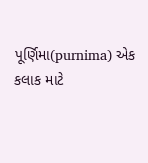પૂર્ણિમા(purnima) એક કલાક માટે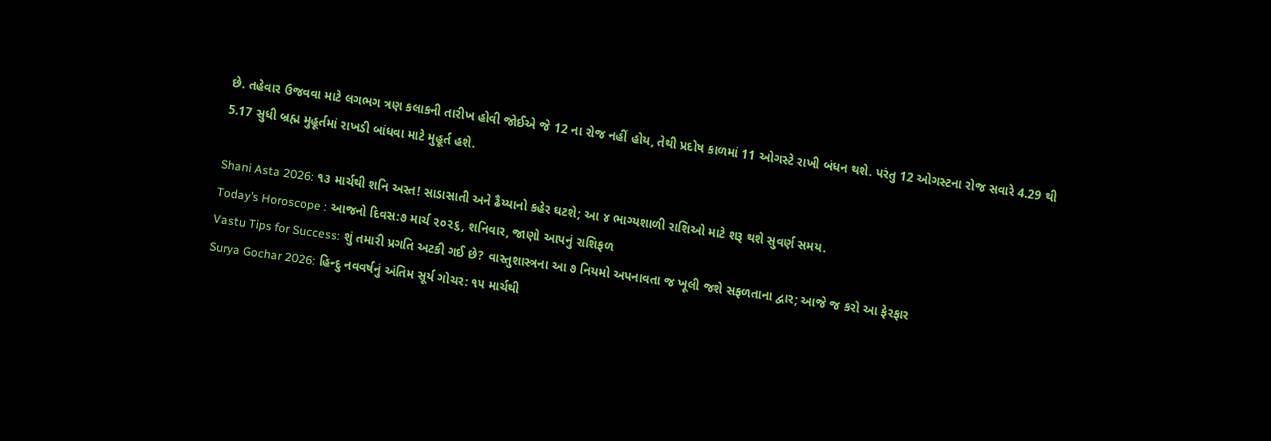છે. તહેવાર ઉજવવા માટે લગભગ ત્રણ કલાકની તારીખ હોવી જોઈએ જે 12 ના રોજ નહીં હોય, તેથી પ્રદોષ કાળમાં 11 ઓગસ્ટે રાખી બંધન થશે. પરંતુ 12 ઓગસ્ટના રોજ સવારે 4.29 થી 5.17 સુધી બ્રહ્મ મુહૂર્તમાં રાખડી બાંધવા માટે મુહૂર્ત હશે.

Shani Asta 2026: ૧૩ માર્ચથી શનિ અસ્ત! સાડાસાતી અને ઢૈય્યાનો કહેર ઘટશે; આ ૪ ભાગ્યશાળી રાશિઓ માટે શરૂ થશે સુવર્ણ સમય.
Today’s Horoscope : આજનો દિવસ:૭ માર્ચ ૨૦૨૬, શનિવાર, જાણો આપનું રાશિફળ
Vastu Tips for Success: શું તમારી પ્રગતિ અટકી ગઈ છે? વાસ્તુશાસ્ત્રના આ ૭ નિયમો અપનાવતા જ ખૂલી જશે સફળતાના દ્વાર; આજે જ કરો આ ફેરફાર
Surya Gochar 2026: હિન્દુ નવવર્ષનું અંતિમ સૂર્ય ગોચર: ૧૫ માર્ચથી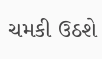ચમકી ઉઠશે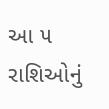આ ૫ રાશિઓનું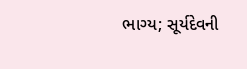ભાગ્ય; સૂર્યદેવની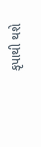કૃપાથી થશે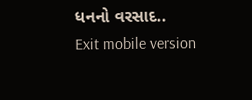ધનનો વરસાદ..
Exit mobile version